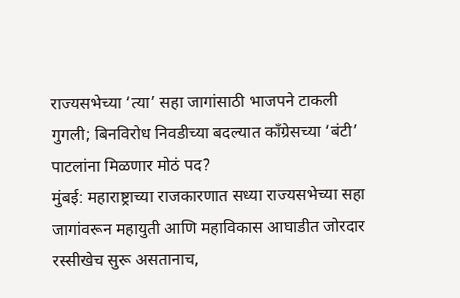राज्यसभेच्या ‘त्या’ सहा जागांसाठी भाजपने टाकली गुगली; बिनविरोध निवडीच्या बदल्यात काँग्रेसच्या ‘बंटी’ पाटलांना मिळणार मोठं पद?
मुंबई: महाराष्ट्राच्या राजकारणात सध्या राज्यसभेच्या सहा जागांवरून महायुती आणि महाविकास आघाडीत जोरदार रस्सीखेच सुरू असतानाच,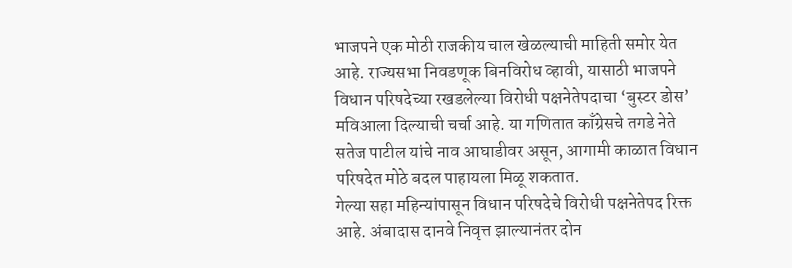भाजपने एक मोठी राजकीय चाल खेळल्याची माहिती समोर येत आहे. राज्यसभा निवडणूक बिनविरोध व्हावी, यासाठी भाजपने विधान परिषदेच्या रखडलेल्या विरोधी पक्षनेतेपदाचा ‘बुस्टर डोस’ मविआला दिल्याची चर्चा आहे. या गणितात काँग्रेसचे तगडे नेते सतेज पाटील यांचे नाव आघाडीवर असून, आगामी काळात विधान परिषदेत मोठे बदल पाहायला मिळू शकतात.
गेल्या सहा महिन्यांपासून विधान परिषदेचे विरोधी पक्षनेतेपद रिक्त आहे. अंबादास दानवे निवृत्त झाल्यानंतर दोन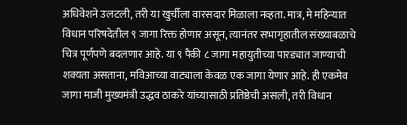अधिवेशने उलटली, तरी या खुर्चीला वारसदार मिळाला नव्हता. मात्र, मे महिन्यात विधान परिषदेतील ९ जागा रिक्त होणार असून, त्यानंतर सभागृहातील संख्याबळाचे चित्र पूर्णपणे बदलणार आहे. या ९ पैकी ८ जागा महायुतीच्या पारड्यात जाण्याची शक्यता असताना, मविआच्या वाट्याला केवळ एक जागा येणार आहे. ही एकमेव जागा माजी मुख्यमंत्री उद्धव ठाकरे यांच्यासाठी प्रतिष्ठेची असली, तरी विधान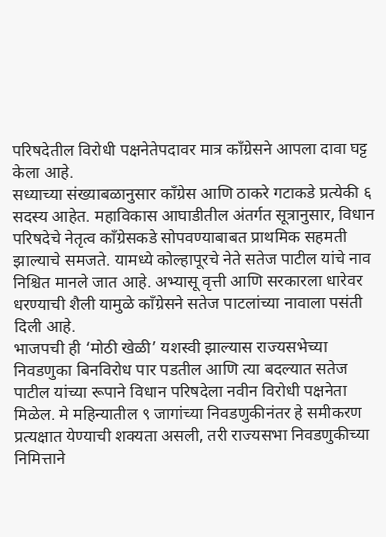परिषदेतील विरोधी पक्षनेतेपदावर मात्र काँग्रेसने आपला दावा घट्ट केला आहे.
सध्याच्या संख्याबळानुसार काँग्रेस आणि ठाकरे गटाकडे प्रत्येकी ६ सदस्य आहेत. महाविकास आघाडीतील अंतर्गत सूत्रानुसार, विधान परिषदेचे नेतृत्व काँग्रेसकडे सोपवण्याबाबत प्राथमिक सहमती झाल्याचे समजते. यामध्ये कोल्हापूरचे नेते सतेज पाटील यांचे नाव निश्चित मानले जात आहे. अभ्यासू वृत्ती आणि सरकारला धारेवर धरण्याची शैली यामुळे काँग्रेसने सतेज पाटलांच्या नावाला पसंती दिली आहे.
भाजपची ही ‘मोठी खेळी’ यशस्वी झाल्यास राज्यसभेच्या निवडणुका बिनविरोध पार पडतील आणि त्या बदल्यात सतेज पाटील यांच्या रूपाने विधान परिषदेला नवीन विरोधी पक्षनेता मिळेल. मे महिन्यातील ९ जागांच्या निवडणुकीनंतर हे समीकरण प्रत्यक्षात येण्याची शक्यता असली, तरी राज्यसभा निवडणुकीच्या निमित्ताने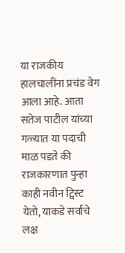या राजकीय हालचालींना प्रचंड वेग आला आहे. आता सतेज पाटील यांच्या गळ्यात या पदाची माळ पडते की राजकारणात पुन्हा काही नवीन ट्विस्ट येतो, याकडे सर्वांचे लक्ष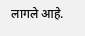लागले आहे.